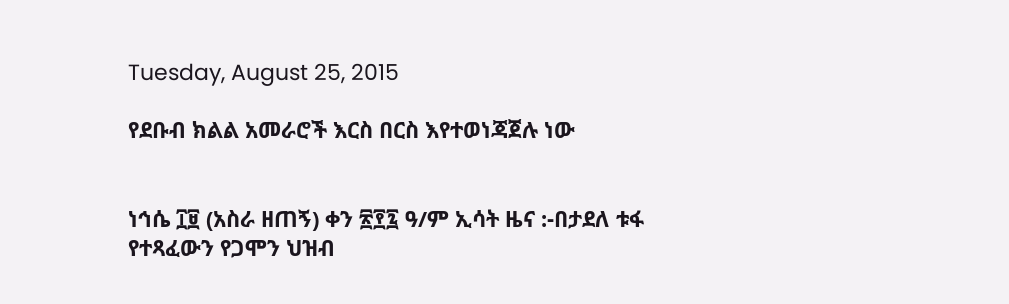Tuesday, August 25, 2015

የደቡብ ክልል አመራሮች እርስ በርስ እየተወነጃጀሉ ነው


ነኅሴ ፲፱ (አስራ ዘጠኝ) ቀን ፳፻፯ ዓ/ም ኢሳት ዜና :-በታደለ ቱፋ የተጻፈውን የጋሞን ህዝብ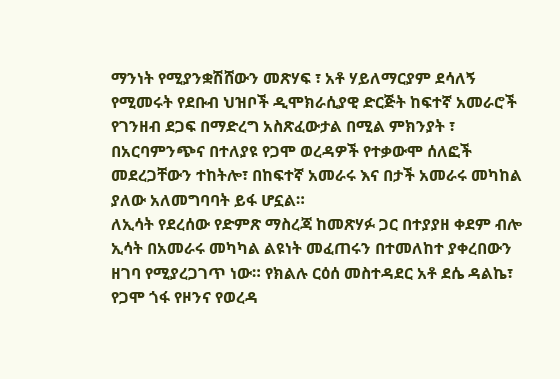ማንነት የሚያንቋሽሸውን መጽሃፍ ፣ አቶ ሃይለማርያም ደሳለኝ የሚመሩት የደቡብ ህዝቦች ዲሞክራሲያዊ ድርጅት ከፍተኛ አመራሮች የገንዘብ ደጋፍ በማድረግ አስጽፈውታል በሚል ምክንያት ፣ በአርባምንጭና በተለያዩ የጋሞ ወረዳዎች የተቃውሞ ሰለፎች መደረጋቸውን ተከትሎ፣ በከፍተኛ አመራሩ እና በታች አመራሩ መካከል ያለው አለመግባባት ይፋ ሆኗል።
ለኢሳት የደረሰው የድምጽ ማስረጃ ከመጽሃፉ ጋር በተያያዘ ቀደም ብሎ ኢሳት በአመራሩ መካካል ልዩነት መፈጠሩን በተመለከተ ያቀረበውን ዘገባ የሚያረጋገጥ ነው። የክልሉ ርዕሰ መስተዳደር አቶ ደሴ ዳልኬ፣ የጋሞ ጎፋ የዞንና የወረዳ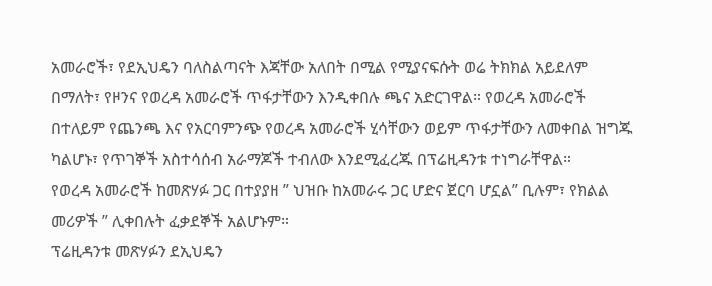አመራሮች፣ የደኢህዴን ባለስልጣናት እጃቸው አለበት በሚል የሚያናፍሱት ወሬ ትክክል አይደለም በማለት፣ የዞንና የወረዳ አመራሮች ጥፋታቸውን እንዲቀበሉ ጫና አድርገዋል። የወረዳ አመራሮች በተለይም የጨንጫ እና የአርባምንጭ የወረዳ አመራሮች ሂሳቸውን ወይም ጥፋታቸውን ለመቀበል ዝግጁ ካልሆኑ፣ የጥገኞች አስተሳሰብ አራማጆች ተብለው እንደሚፈረጁ በፕሬዚዳንቱ ተነግራቸዋል።
የወረዳ አመራሮች ከመጽሃፉ ጋር በተያያዘ ” ህዝቡ ከአመራሩ ጋር ሆድና ጀርባ ሆኗል” ቢሉም፣ የክልል መሪዎች ” ሊቀበሉት ፈቃደኞች አልሆኑም።
ፕሬዚዳንቱ መጽሃፉን ደኢህዴን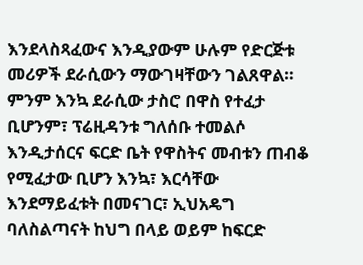እንደላስጻፈውና እንዲያውም ሁሉም የድርጅቱ መሪዎች ደራሲውን ማውገዛቸውን ገልጸዋል። ምንም እንኳ ደራሲው ታስሮ በዋስ የተፈታ ቢሆንም፣ ፕሬዚዳንቱ ግለሰቡ ተመልሶ እንዲታሰርና ፍርድ ቤት የዋስትና መብቱን ጠብቆ የሚፈታው ቢሆን እንኳ፣ እርሳቸው እንደማይፈቱት በመናገር፣ ኢህአዴግ ባለስልጣናት ከህግ በላይ ወይም ከፍርድ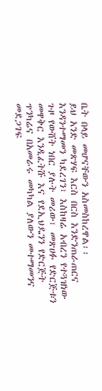ቤት በላይ መሆናቸውን አስመስከረዋል፡፡
ይህ አንድ መጽሃፍ እርስ በርስ እንድንጠራጠርና እንዳንተማመን ካደረገን፣ እስከዛሬ አብረን የተጓዝነው ጉዞ የውሸት ነበር ያሉት መሪው፣ መጽሀፉ የድርጅቱን መዋቅር እንዲፈትሹ እና የደኢህዴንን የድርጅት ጥንካሬና በአመራሩ መካካል ያለውን መተማመንና መደጋገፍ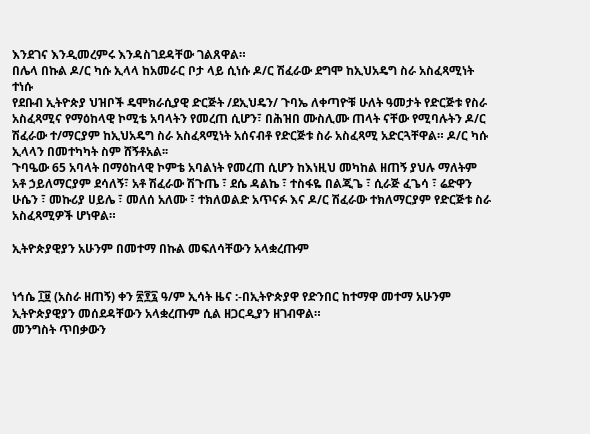እንደገና እንዲመረምሩ እንዳስገደዳቸው ገልጸዋል።
በሌላ በኩል ዶ/ር ካሱ ኢላላ ከአመራር ቦታ ላይ ሲነሱ ዶ/ር ሽፈራው ደግሞ ከኢህአዴግ ስራ አስፈጻሚነት ተነሱ
የደቡብ ኢትዮጵያ ህዝቦች ዴሞክራሲያዊ ድርጅት /ደኢህዴን/ ጉባኤ ለቀጣዮቹ ሁለት ዓመታት የድርጅቱ የስራ
አስፈጻሚና የማዕከላዊ ኮሚቴ አባላትን የመረጠ ሲሆን፣ በሕዝበ ሙስሊሙ ጠላት ናቸው የሚባሉትን ዶ/ር
ሽፈራው ተ/ማርያም ከኢህአዴግ ስራ አስፈጻሚነት አሰናብቶ የድርጅቱ ስራ አስፈጻሚ አድርጓቸዋል። ዶ/ር ካሱ ኢላላን በመተካካት ስም ሸኝቶአል፡፡
ጉባዔው 65 አባላት በማዕከላዊ ኮምቴ አባልነት የመረጠ ሲሆን ከእነዚህ መካከል ዘጠኝ ያህሉ ማለትም አቶ ኃይለማርያም ደሳለኝ፣ አቶ ሽፈራው ሽጉጤ ፣ ደሴ ዳልኬ ፣ ተስፋዬ በልጂጌ ፣ ሲራጅ ፈጌሳ ፣ ሬድዋን ሁሴን ፣ መኩሪያ ሀይሌ ፣ መለሰ አለሙ ፣ ተክለወልድ አጥናፉ እና ዶ/ር ሽፈራው ተክለማርያም የድርጅቱ ስራ አስፈጻሚዎች ሆነዋል።

ኢትዮጵያዊያን አሁንም በመተማ በኩል መፍለሳቸውን አላቋረጡም


ነኅሴ ፲፱ (አስራ ዘጠኝ) ቀን ፳፻፯ ዓ/ም ኢሳት ዜና :-በኢትዮጵያዋ የድንበር ከተማዋ መተማ አሁንም ኢትዮጵያዊያን መሰደዳቸውን አላቋረጡም ሲል ዘጋርዲያን ዘገብዋል።
መንግስት ጥበቃውን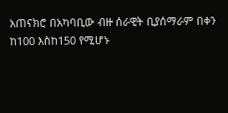አጠናክሮ በአካባቢው ብዙ ሰራዊት ቢያሰማራም በቀን ከ100 እስከ150 የሚሆኑ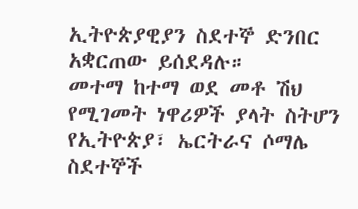ኢትዮጵያዊያን ስደተኞ ድንበር አቋርጠው ይሰደዳሉ።
መተማ ከተማ ወደ መቶ ሽህ የሚገመት ነዋሪዎች ያላት ስትሆን የኢትዮጵያ፣ ኤርትራና ሶማሌ ስደተኞች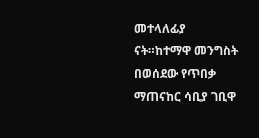መተላለፊያ ናት።ከተማዋ መንግስት በወሰደው የጥበቃ ማጠናከር ሳቢያ ገቢዋ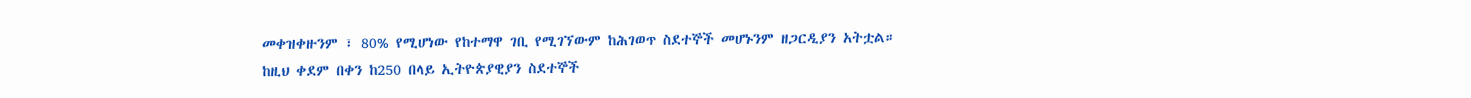መቀዝቀዙንም ፣ 80% የሚሆነው የከተማዋ ገቢ የሚገኘውም ከሕገወጥ ስደተኞች መሆኑንም ዘጋርዲያን አትቷል።
ከዚህ ቀደም በቀን ከ250 በላይ ኢትዮጵያዊያን ስደተኞች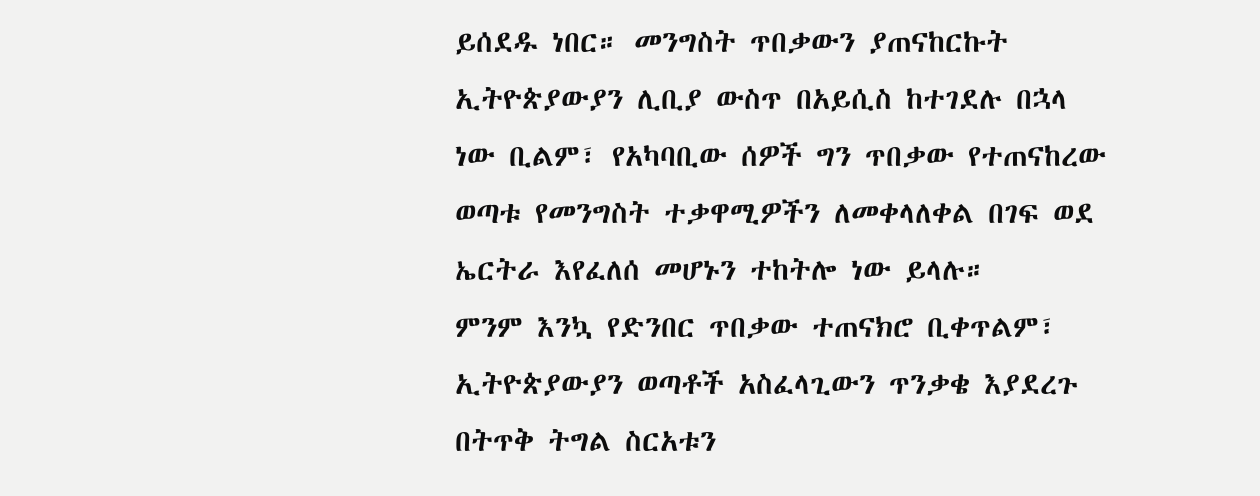ይሰደዱ ነበር። መንግስት ጥበቃውን ያጠናከርኩት ኢትዮጵያውያን ሊቢያ ውስጥ በአይሲስ ከተገደሉ በኋላ ነው ቢልም፣ የአካባቢው ሰዎች ግን ጥበቃው የተጠናከረው ወጣቱ የመንግስት ተቃዋሚዎችን ለመቀላለቀል በገፍ ወደ ኤርትራ እየፈለሰ መሆኑን ተከትሎ ነው ይላሉ።
ምንም እንኳ የድንበር ጥበቃው ተጠናክሮ ቢቀጥልም፣ ኢትዮጵያውያን ወጣቶች አስፈላጊውን ጥንቃቄ እያደረጉ በትጥቅ ትግል ስርአቱን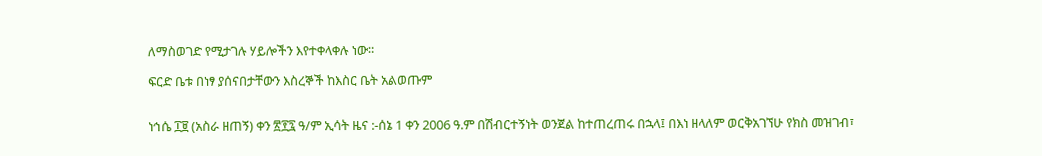ለማስወገድ የሚታገሉ ሃይሎችን እየተቀላቀሉ ነው።

ፍርድ ቤቱ በነፃ ያሰናበታቸውን እስረኞች ከእስር ቤት አልወጡም


ነኅሴ ፲፱ (አስራ ዘጠኝ) ቀን ፳፻፯ ዓ/ም ኢሳት ዜና :-ሰኔ 1 ቀን 2006 ዓ.ም በሽብርተኝነት ወንጀል ከተጠረጠሩ በኋላ፤ በእነ ዘላለም ወርቅአገኘሁ የክስ መዝገብ፣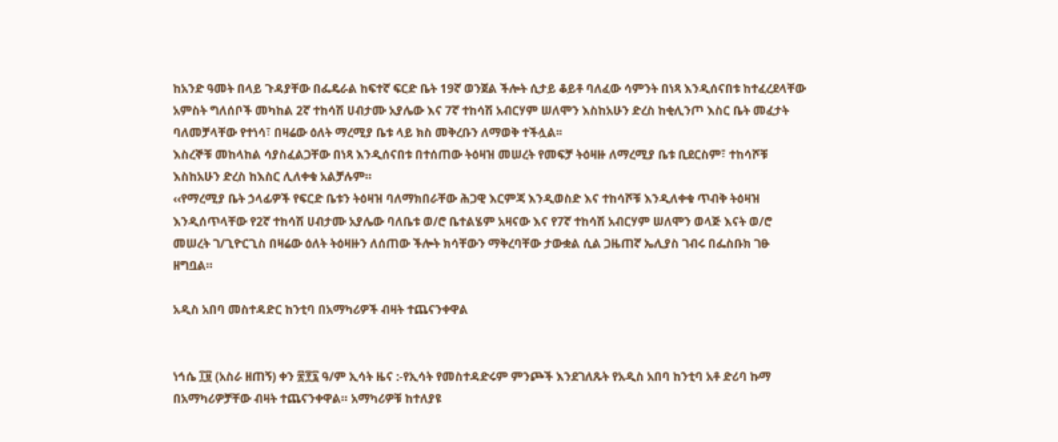ከአንድ ዓመት በላይ ጉዳያቸው በፌዴራል ከፍተኛ ፍርድ ቤት 19ኛ ወንጀል ችሎት ሲታይ ቆይቶ ባለፈው ሳምንት በነጻ እንዲሰናበቱ ከተፈረደላቸው አምስት ግለሰቦች መካከል 2ኛ ተከሳሽ ሀብታሙ አያሌው እና 7ኛ ተከሳሽ አብርሃም ሠለሞን እስከአሁን ድረስ ከቂሊንጦ እስር ቤት መፈታት ባለመቻላቸው የተነሳ፣ በዛሬው ዕለት ማረሚያ ቤቱ ላይ ክስ መቅረቡን ለማወቅ ተችሏል፡፡
እስረኞቹ መከላከል ሳያስፈልጋቸው በነጻ እንዲሰናበቱ በተሰጠው ትዕዛዝ መሠረት የመፍቻ ትዕዛዙ ለማረሚያ ቤቱ ቢደርስም፣ ተከሳሾቹ እስከአሁን ድረስ ከእስር ሊለቀቁ አልቻሉም።
‹‹የማረሚያ ቤት ኃላፊዎች የፍርድ ቤቱን ትዕዛዝ ባለማክበራቸው ሕጋዊ እርምጃ እንዲወስድ እና ተከሳሾቹ እንዲለቀቁ ጥብቅ ትዕዛዝ እንዲሰጥላቸው የ2ኛ ተከሳሽ ሀብታሙ አያሌው ባለቤቱ ወ/ሮ ቤተልሄም አዛናው እና የ7ኛ ተከሳሽ አብርሃም ሠለሞን ወላጅ እናት ወ/ሮ መሠረት ገ/ጊዮርጊስ በዛሬው ዕለት ትዕዛዙን ለሰጠው ችሎት ክሳቸውን ማቅረባቸው ታውቋል ሲል ጋዜጠኛ ኤሊያስ ገብሩ በፌስቡክ ገፁ ዘግቧል።

አዲስ አበባ መስተዳድር ከንቲባ በአማካሪዎች ብዛት ተጨናንቀዋል


ነኅሴ ፲፱ (አስራ ዘጠኝ) ቀን ፳፻፯ ዓ/ም ኢሳት ዜና :-የኢሳት የመስተዳድሩም ምንጮች እንደገለጹት የአዲስ አበባ ከንቲባ አቶ ድሪባ ኩማ በአማካሪዎቻቸው ብዛት ተጨናንቀዋል። አማካሪዎቹ ከተለያዩ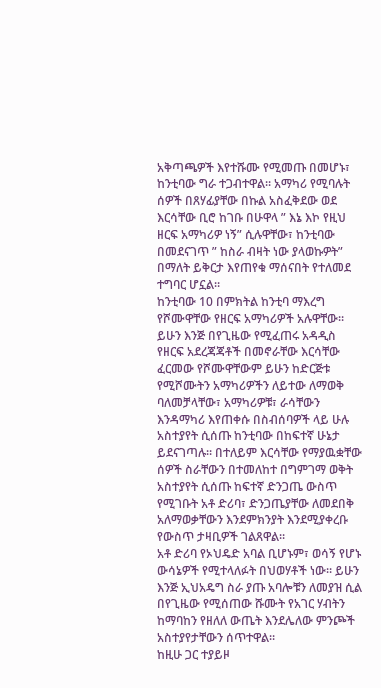አቅጣጫዎች እየተሹሙ የሚመጡ በመሆኑ፣ ከንቲባው ግራ ተጋብተዋል። አማካሪ የሚባሉት ሰዎች በጸሃፊያቸው በኩል አስፈቅደው ወደ እርሳቸው ቢሮ ከገቡ በሁዋላ ” እኔ እኮ የዚህ ዘርፍ አማካሪዎ ነኝ” ሲሉዋቸው፣ ከንቲባው በመደናገጥ ” ከስራ ብዛት ነው ያላወኩዎት” በማለት ይቅርታ እየጠየቁ ማሰናበት የተለመደ ተግባር ሆኗል።
ከንቲባው 10 በምክትል ከንቲባ ማእረግ የሾሙዋቸው የዘርፍ አማካሪዎች አሉዋቸው። ይሁን እንጅ በየጊዜው የሚፈጠሩ አዳዲስ የዘርፍ አደረጃጃቶች በመኖራቸው እርሳቸው ፈርመው የሾሙዋቸውም ይሁን ከድርጅቱ የሚሾሙትን አማካሪዎችን ለይተው ለማወቅ ባለመቻላቸው፣ አማካሪዎቹ፣ ራሳቸውን እንዳማካሪ እየጠቀሱ በስብሰባዎች ላይ ሁሉ አስተያየት ሲሰጡ ከንቲባው በከፍተኛ ሁኔታ ይደናገጣሉ። በተለይም እርሳቸው የማያዉቋቸው ሰዎች ስራቸውን በተመለከተ በግምገማ ወቅት አስተያየት ሲሰጡ ከፍተኛ ድንጋጤ ውስጥ የሚገቡት አቶ ድሪባ፣ ድንጋጤያቸው ለመደበቅ አለማወቃቸውን እንደምክንያት እንደሚያቀረቡ የውስጥ ታዛቢዎች ገልጸዋል።
አቶ ድሪባ የኦህዴድ አባል ቢሆኑም፣ ወሳኝ የሆኑ ውሳኔዎች የሚተላለፉት በህወሃቶች ነው። ይሁን እንጅ ኢህአዴግ ስራ ያጡ አባሎቹን ለመያዝ ሲል በየጊዜው የሚሰጠው ሹሙት የአገር ሃብትን ከማባከን የዘለለ ውጤት እንደሌለው ምንጮች አስተያየታቸውን ሰጥተዋል።
ከዚሁ ጋር ተያይዞ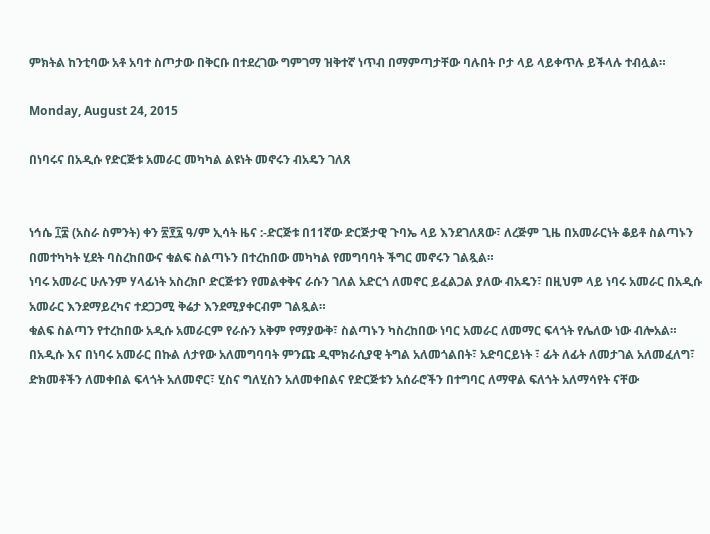ምክትል ከንቲባው አቶ አባተ ስጦታው በቅርቡ በተደረገው ግምገማ ዝቅተኛ ነጥብ በማምጣታቸው ባሉበት ቦታ ላይ ላይቀጥሉ ይችላሉ ተብሏል።

Monday, August 24, 2015

በነባሩና በአዲሱ የድርጅቱ አመራር መካካል ልዩነት መኖሩን ብአዴን ገለጸ


ነኅሴ ፲፰ (አስራ ስምንት) ቀን ፳፻፯ ዓ/ም ኢሳት ዜና :-ድርጅቱ በ11ኛው ድርጅታዊ ጉባኤ ላይ እንደገለጸው፣ ለረጅም ጊዜ በአመራርነት ቆይቶ ስልጣኑን በመተካካት ሂደት ባስረከበውና ቁልፍ ስልጣኑን በተረከበው መካካል የመግባባት ችግር መኖሩን ገልጿል።
ነባሩ አመራር ሁሉንም ሃላፊነት አስረክቦ ድርጅቱን የመልቀቅና ራሱን ገለል አድርጎ ለመኖር ይፈልጋል ያለው ብአዴን፣ በዚህም ላይ ነባሩ አመራር በአዲሱ አመራር እንደማይረካና ተደጋጋሚ ቅሬታ እንደሚያቀርብም ገልጿል።
ቁልፍ ስልጣን የተረከበው አዲሱ አመራርም የራሱን አቅም የማያውቅ፣ ስልጣኑን ካስረከበው ነባር አመራር ለመማር ፍላጎት የሌለው ነው ብሎአል።
በአዲሱ እና በነባሩ አመራር በኩል ለታየው አለመግባባት ምንጩ ዲሞክራሲያዊ ትግል አለመጎልበት፣ አድባርይነት ፣ ፊት ለፊት ለመታገል አለመፈለግ፣ ድክመቶችን ለመቀበል ፍላጎት አለመኖር፣ ሂስና ግለሂስን አለመቀበልና የድርጅቱን አሰራሮችን በተግባር ለማዋል ፍለጎት አለማሳየት ናቸው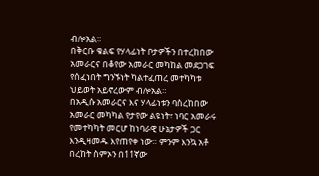ብሎአል።
በቅርቡ ቁልፍ የሃላፊነት ቦታዎችን በተረከበው አመራርና በቆየው አመራር መካከል መደጋገፍ የሰፈነበት ግንኙነት ካልተፈጠረ መተካካቱ ህይወት አይኖረውም ብሎአል።
በአዲሱ አመራርና እና ሃላፊነቱን ባስረከበው አመራር መካካል የታየው ልዩነት፣ ነባር አመራሩ የመተካካት መርሆ ከነባራዊ ሁኔታዎች ጋር እንዲዛመዱ እየጠየቀ ነው። ምንም እንኳ አቶ በረከት ስምኦን በ11ኛው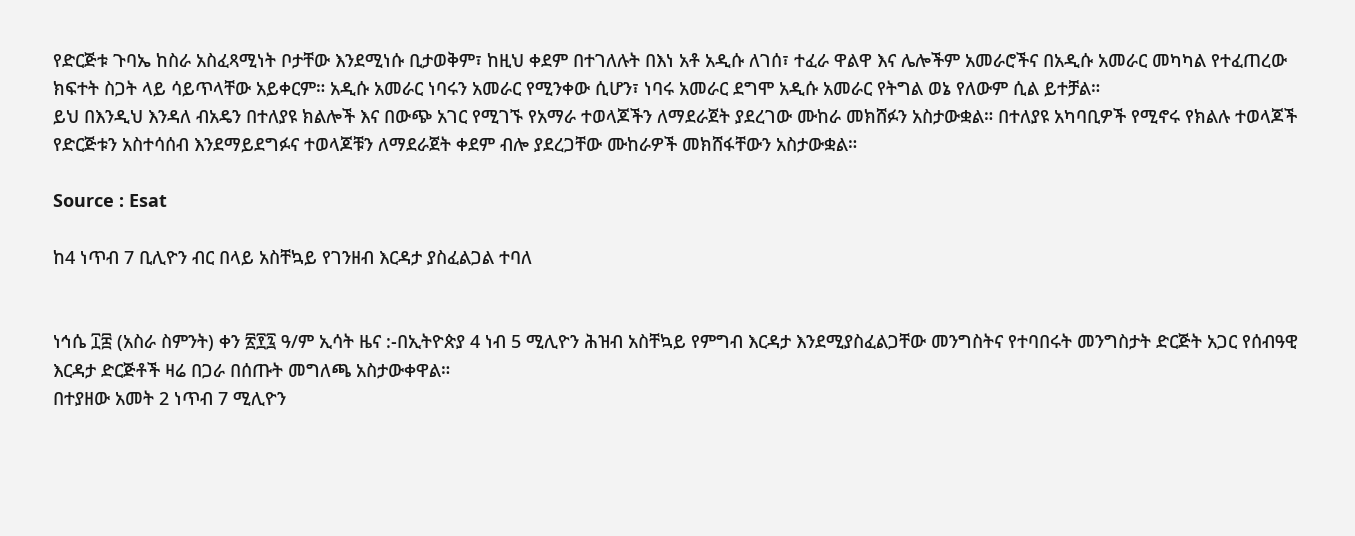የድርጅቱ ጉባኤ ከስራ አስፈጻሚነት ቦታቸው እንደሚነሱ ቢታወቅም፣ ከዚህ ቀደም በተገለሉት በእነ አቶ አዲሱ ለገሰ፣ ተፈራ ዋልዋ እና ሌሎችም አመራሮችና በአዲሱ አመራር መካካል የተፈጠረው ክፍተት ስጋት ላይ ሳይጥላቸው አይቀርም። አዲሱ አመራር ነባሩን አመራር የሚንቀው ሲሆን፣ ነባሩ አመራር ደግሞ አዲሱ አመራር የትግል ወኔ የለውም ሲል ይተቻል።
ይህ በእንዲህ እንዳለ ብአዴን በተለያዩ ክልሎች እና በውጭ አገር የሚገኙ የአማራ ተወላጆችን ለማደራጀት ያደረገው ሙከራ መክሸፉን አስታውቋል። በተለያዩ አካባቢዎች የሚኖሩ የክልሉ ተወላጆች የድርጅቱን አስተሳሰብ እንደማይደግፉና ተወላጆቹን ለማደራጀት ቀደም ብሎ ያደረጋቸው ሙከራዎች መክሸፋቸውን አስታውቋል።

Source : Esat

ከ4 ነጥብ 7 ቢሊዮን ብር በላይ አስቸኳይ የገንዘብ እርዳታ ያስፈልጋል ተባለ


ነኅሴ ፲፰ (አስራ ስምንት) ቀን ፳፻፯ ዓ/ም ኢሳት ዜና :-በኢትዮጵያ 4 ነብ 5 ሚሊዮን ሕዝብ አስቸኳይ የምግብ እርዳታ እንደሚያስፈልጋቸው መንግስትና የተባበሩት መንግስታት ድርጅት አጋር የሰብዓዊ እርዳታ ድርጅቶች ዛሬ በጋራ በሰጡት መግለጫ አስታውቀዋል።
በተያዘው አመት 2 ነጥብ 7 ሚሊዮን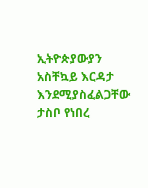ኢትዮጵያውያን አስቸኳይ እርዳታ እንደሚያስፈልጋቸው ታስቦ የነበረ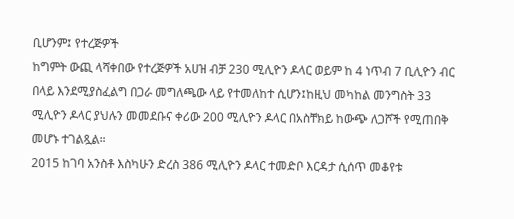ቢሆንም፤ የተረጅዎች
ከግምት ውጪ ላሻቀበው የተረጅዎች አሀዝ ብቻ 230 ሚሊዮን ዶላር ወይም ከ 4 ነጥብ 7 ቢሊዮን ብር በላይ እንደሚያስፈልግ በጋራ መግለጫው ላይ የተመለከተ ሲሆን፤ከዚህ መካከል መንግስት 33 ሚሊዮን ዶላር ያህሉን መመደቡና ቀሪው 200 ሚሊዮን ዶላር በአስቸክይ ከውጭ ለጋሾች የሚጠበቅ መሆኑ ተገልጿል።
2015 ከገባ አንስቶ እስካሁን ድረስ 386 ሚሊዮን ዶላር ተመድቦ እርዳታ ሲሰጥ መቆየቱ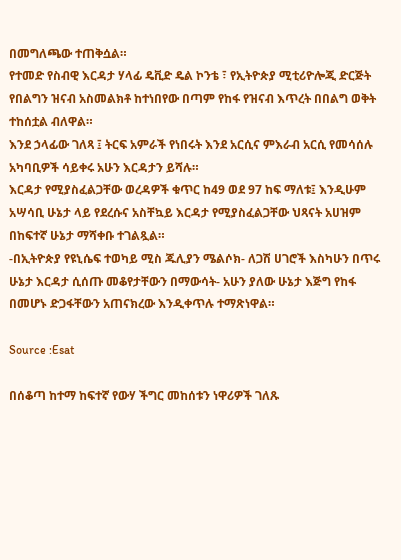በመግለጫው ተጠቅሷል።
የተመድ የስብዊ እርዳታ ሃላፊ ዴቪድ ዴል ኮንቴ ፣ የኢትዮጵያ ሚቲሪዮሎጂ ድርጅት የበልግን ዝናብ አስመልክቶ ከተነበየው በጣም የከፋ የዝናብ እጥረት በበልግ ወቅት ተከሰቷል ብለዋል።
እንደ ኃላፊው ገለጻ ፤ ትርፍ አምራች የነበሩት እንደ አርሲና ምእራብ አርሲ የመሳሰሉ አካባቢዎች ሳይቀሩ አሁን እርዳታን ይሻሉ።
እርዳታ የሚያስፈልጋቸው ወረዳዎች ቁጥር ከ49 ወደ 97 ከፍ ማለቱ፤ እንዲሁም አሣሳቢ ሁኔታ ላይ የደረሱና አስቸኳይ እርዳታ የሚያስፈልጋቸው ህጻናት አሀዝም በከፍተኛ ሁኔታ ማሻቀቡ ተገልጿል።
-በኢትዮጵያ የዩኒሴፍ ተወካይ ሚስ ጁሊያን ሜልሶክ- ለጋሽ ሀገሮች እስካሁን በጥሩ ሁኔታ እርዳታ ሲሰጡ መቆየታቸውን በማውሳት- አሁን ያለው ሁኔታ እጅግ የከፋ በመሆኑ ድጋፋቸውን አጠናክረው እንዲቀጥሉ ተማጽነዋል።

Source :Esat

በሰቆጣ ከተማ ከፍተኛ የውሃ ችግር መከሰቱን ነዋሪዎች ገለጹ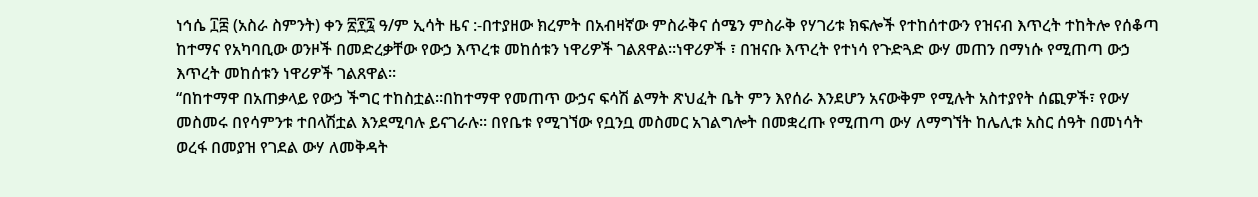ነኅሴ ፲፰ (አስራ ስምንት) ቀን ፳፻፯ ዓ/ም ኢሳት ዜና :-በተያዘው ክረምት በአብዛኛው ምስራቅና ሰሜን ምስራቅ የሃገሪቱ ክፍሎች የተከሰተውን የዝናብ እጥረት ተከትሎ የሰቆጣ ከተማና የአካባቢው ወንዞች በመድረቃቸው የውኃ እጥረቱ መከሰቱን ነዋሪዎች ገልጸዋል፡፡ነዋሪዎች ፣ በዝናቡ እጥረት የተነሳ የጉድጓድ ውሃ መጠን በማነሱ የሚጠጣ ውኃ እጥረት መከሰቱን ነዋሪዎች ገልጸዋል፡፡
“በከተማዋ በአጠቃላይ የውኃ ችግር ተከስቷል፡፡በከተማዋ የመጠጥ ውኃና ፍሳሽ ልማት ጽህፈት ቤት ምን እየሰራ እንደሆን አናውቅም የሚሉት አስተያየት ሰጪዎች፣ የውሃ መስመሩ በየሳምንቱ ተበላሽቷል እንደሚባሉ ይናገራሉ፡፡ በየቤቱ የሚገኘው የቧንቧ መስመር አገልግሎት በመቋረጡ የሚጠጣ ውሃ ለማግኘት ከሌሊቱ አስር ሰዓት በመነሳት ወረፋ በመያዝ የገደል ውሃ ለመቅዳት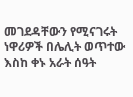መገደዳቸውን የሚናገሩት ነዋሪዎች በሌሊት ወጥተው እስከ ቀኑ አራት ሰዓት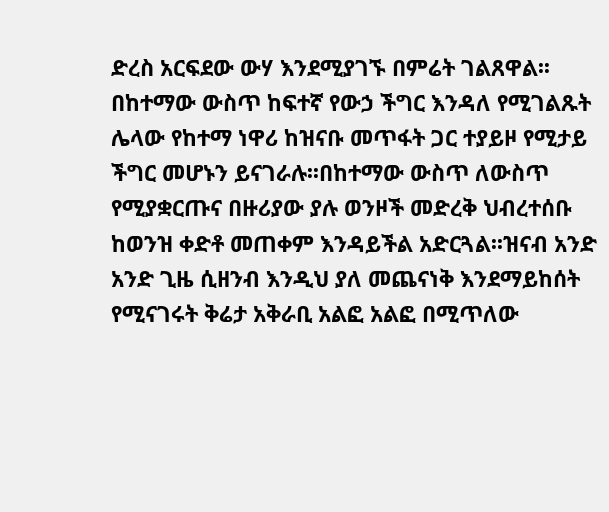ድረስ አርፍደው ውሃ እንደሚያገኙ በምሬት ገልጸዋል፡፡
በከተማው ውስጥ ከፍተኛ የውኃ ችግር እንዳለ የሚገልጹት ሌላው የከተማ ነዋሪ ከዝናቡ መጥፋት ጋር ተያይዞ የሚታይ ችግር መሆኑን ይናገራሉ፡፡በከተማው ውስጥ ለውስጥ የሚያቋርጡና በዙሪያው ያሉ ወንዞች መድረቅ ህብረተሰቡ ከወንዝ ቀድቶ መጠቀም እንዳይችል አድርጓል፡፡ዝናብ አንድ አንድ ጊዜ ሲዘንብ እንዲህ ያለ መጨናነቅ እንደማይከሰት የሚናገሩት ቅሬታ አቅራቢ አልፎ አልፎ በሚጥለው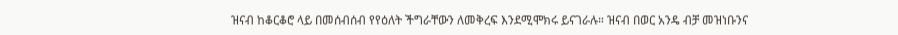ዝናብ ከቆርቆሮ ላይ በመሰብሰብ የየዕለት ችግራቸውን ለመቅረፍ እንደሚሞክሩ ይናገራሉ። ዝናብ በወር አንዴ ብቻ መዝነቡንና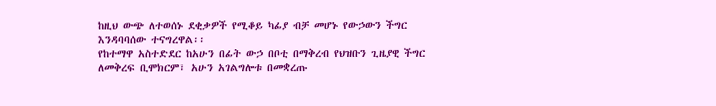ከዚህ ውጭ ለተወሰኑ ደቂቃዎች የሚቆይ ካፊያ ብቻ መሆኑ የውኃውን ችግር እንዳባባሰው ተናግረዋል፡፡
የከተማዋ አስተድደር ከአሁን በፊት ውኃ በቦቲ በማቅረብ የህዝቡን ጊዜያዊ ችግር ለመቅረፍ ቢሞክርም፣ አሁን አገልግሎቱ በመቋረጡ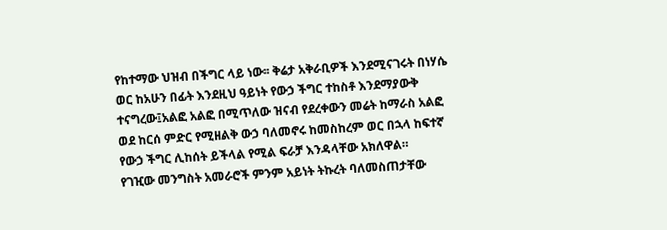የከተማው ህዝብ በችግር ላይ ነው፡፡ ቅሬታ አቅራቢዎች እንደሚናገሩት በነሃሴ ወር ከአሁን በፊት እንደዚህ ዓይነት የውኃ ችግር ተከስቶ እንደማያውቅ ተናግረው፤አልፎ አልፎ በሚጥለው ዝናብ የደረቀውን መሬት ከማራስ አልፎ ወደ ከርሰ ምድር የሚዘልቅ ውኃ ባለመኖሩ ከመስከረም ወር በኋላ ከፍተኛ የውኃ ችግር ሊከሰት ይችላል የሚል ፍራቻ እንዳላቸው አክለዋል።
የገዢው መንግስት አመራሮች ምንም አይነት ትኩረት ባለመስጠታቸው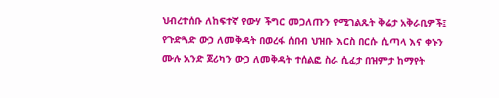ህብረተሰቡ ለከፍተኛ የውሃ ችግር መጋለጡን የሚገልጹት ቅሬታ አቅራቢዎች፤ የጉድጓድ ውኃ ለመቅዳት በወረፋ ሰበብ ህዝቡ እርስ በርሱ ሲጣላ እና ቀኑን ሙሉ አንድ ጀሪካን ውኃ ለመቅዳት ተሰልፎ ስራ ሲፈታ በዝምታ ከማየት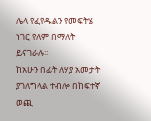ሌላ የፈየዱልን የመፍትሄ ነገር የለም በማለት ይናገራሉ፡፡
ከአሁን በፊት ለሃያ አመታት ያገለግላል ተብሎ በከፍተኛ ወጪ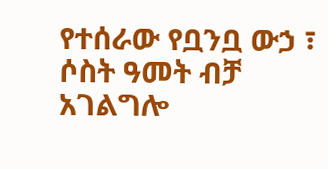የተሰራው የቧንቧ ውኃ ፣ ሶስት ዓመት ብቻ አገልግሎ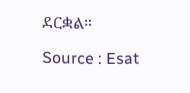ደርቋል።

Source : Esat